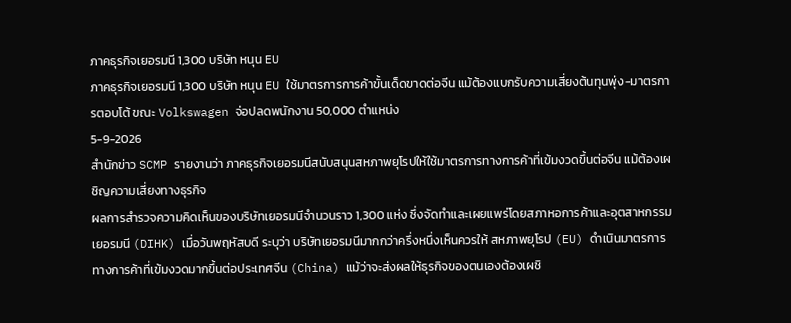ภาคธุรกิจเยอรมนี 1,300 บริษัท หนุน EU
ภาคธุรกิจเยอรมนี 1,300 บริษัท หนุน EU ใช้มาตรการการค้าขั้นเด็ดขาดต่อจีน แม้ต้องแบกรับความเสี่ยงต้นทุนพุ่ง-มาตรการตอบโต้ ขณะ Volkswagen จ่อปลดพนักงาน 50,000 ตำแหน่ง
5-9-2026
สำนักข่าว SCMP รายงานว่า ภาคธุรกิจเยอรมนีสนับสนุนสหภาพยุโรปให้ใช้มาตรการทางการค้าที่เข้มงวดขึ้นต่อจีน แม้ต้องเผชิญความเสี่ยงทางธุรกิจ
ผลการสำรวจความคิดเห็นของบริษัทเยอรมนีจำนวนราว 1,300 แห่ง ซึ่งจัดทำและเผยแพร่โดยสภาหอการค้าและอุตสาหกรรมเยอรมนี (DIHK) เมื่อวันพฤหัสบดี ระบุว่า บริษัทเยอรมนีมากกว่าครึ่งหนึ่งเห็นควรให้ สหภาพยุโรป (EU) ดำเนินมาตรการทางการค้าที่เข้มงวดมากขึ้นต่อประเทศจีน (China) แม้ว่าจะส่งผลให้ธุรกิจของตนเองต้องเผชิ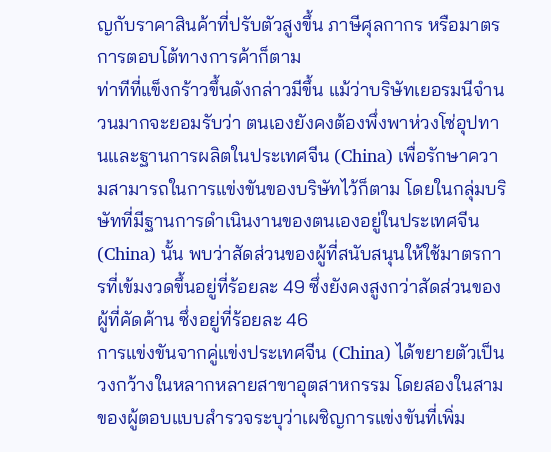ญกับราคาสินค้าที่ปรับตัวสูงขึ้น ภาษีศุลกากร หรือมาตรการตอบโต้ทางการค้าก็ตาม
ท่าทีที่แข็งกร้าวขึ้นดังกล่าวมีขึ้น แม้ว่าบริษัทเยอรมนีจำนวนมากจะยอมรับว่า ตนเองยังคงต้องพึ่งพาห่วงโซ่อุปทานและฐานการผลิตในประเทศจีน (China) เพื่อรักษาความสามารถในการแข่งขันของบริษัทไว้ก็ตาม โดยในกลุ่มบริษัทที่มีฐานการดำเนินงานของตนเองอยู่ในประเทศจีน (China) นั้น พบว่าสัดส่วนของผู้ที่สนับสนุนให้ใช้มาตรการที่เข้มงวดขึ้นอยู่ที่ร้อยละ 49 ซึ่งยังคงสูงกว่าสัดส่วนของผู้ที่คัดค้าน ซึ่งอยู่ที่ร้อยละ 46
การแข่งขันจากคู่แข่งประเทศจีน (China) ได้ขยายตัวเป็นวงกว้างในหลากหลายสาขาอุตสาหกรรม โดยสองในสามของผู้ตอบแบบสำรวจระบุว่าเผชิญการแข่งขันที่เพิ่ม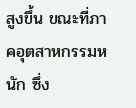สูงขึ้น ขณะที่ภาคอุตสาหกรรมหนัก ซึ่ง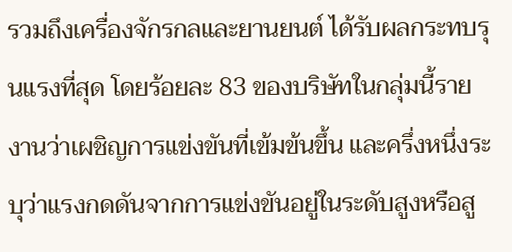รวมถึงเครื่องจักรกลและยานยนต์ ได้รับผลกระทบรุนแรงที่สุด โดยร้อยละ 83 ของบริษัทในกลุ่มนี้รายงานว่าเผชิญการแข่งขันที่เข้มข้นขึ้น และครึ่งหนึ่งระบุว่าแรงกดดันจากการแข่งขันอยู่ในระดับสูงหรือสู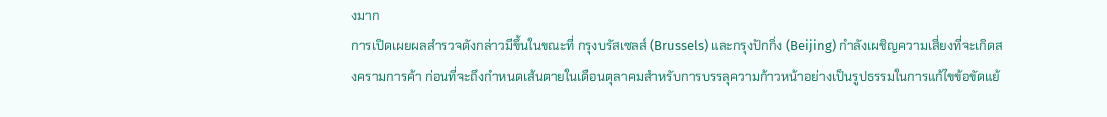งมาก
การเปิดเผยผลสำรวจดังกล่าวมีขึ้นในขณะที่ กรุงบรัสเซลส์ (Brussels) และกรุงปักกิ่ง (Beijing) กำลังเผชิญความเสี่ยงที่จะเกิดสงครามการค้า ก่อนที่จะถึงกำหนดเส้นตายในเดือนตุลาคมสำหรับการบรรลุความก้าวหน้าอย่างเป็นรูปธรรมในการแก้ไขข้อขัดแย้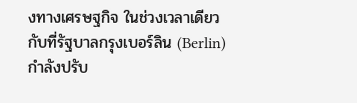งทางเศรษฐกิจ ในช่วงเวลาเดียวกับที่รัฐบาลกรุงเบอร์ลิน (Berlin) กำลังปรับ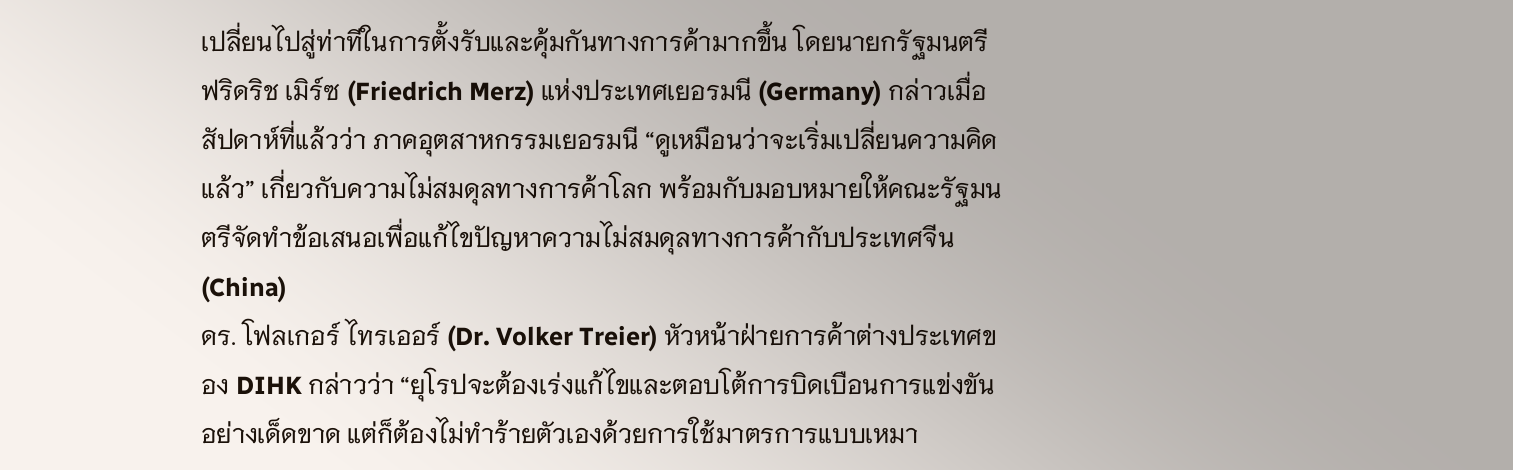เปลี่ยนไปสู่ท่าทีในการตั้งรับและคุ้มกันทางการค้ามากขึ้น โดยนายกรัฐมนตรี ฟริดริช เมิร์ซ (Friedrich Merz) แห่งประเทศเยอรมนี (Germany) กล่าวเมื่อสัปดาห์ที่แล้วว่า ภาคอุตสาหกรรมเยอรมนี “ดูเหมือนว่าจะเริ่มเปลี่ยนความคิดแล้ว” เกี่ยวกับความไม่สมดุลทางการค้าโลก พร้อมกับมอบหมายให้คณะรัฐมนตรีจัดทำข้อเสนอเพื่อแก้ไขปัญหาความไม่สมดุลทางการค้ากับประเทศจีน (China)
ดร. โฟลเกอร์ ไทรเออร์ (Dr. Volker Treier) หัวหน้าฝ่ายการค้าต่างประเทศของ DIHK กล่าวว่า “ยุโรปจะต้องเร่งแก้ไขและตอบโต้การบิดเบือนการแข่งขันอย่างเด็ดขาด แต่ก็ต้องไม่ทำร้ายตัวเองด้วยการใช้มาตรการแบบเหมา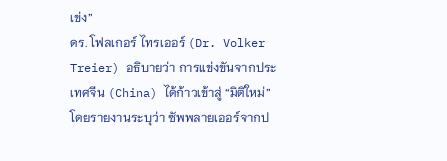เข่ง”
ดร. โฟลเกอร์ ไทรเออร์ (Dr. Volker Treier) อธิบายว่า การแข่งขันจากประเทศจีน (China) ได้ก้าวเข้าสู่ “มิติใหม่” โดยรายงานระบุว่า ซัพพลายเออร์จากป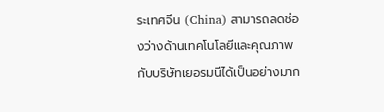ระเทศจีน (China) สามารถลดช่องว่างด้านเทคโนโลยีและคุณภาพกับบริษัทเยอรมนีได้เป็นอย่างมาก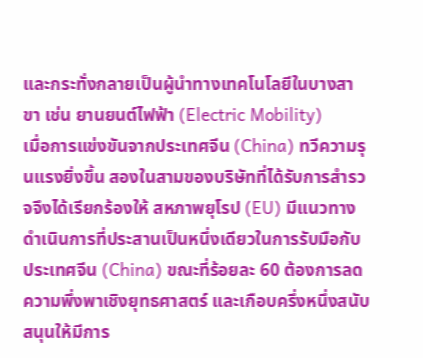และกระทั่งกลายเป็นผู้นำทางเทคโนโลยีในบางสาขา เช่น ยานยนต์ไฟฟ้า (Electric Mobility)
เมื่อการแข่งขันจากประเทศจีน (China) ทวีความรุนแรงยิ่งขึ้น สองในสามของบริษัทที่ได้รับการสำรวจจึงได้เรียกร้องให้ สหภาพยุโรป (EU) มีแนวทางดำเนินการที่ประสานเป็นหนึ่งเดียวในการรับมือกับประเทศจีน (China) ขณะที่ร้อยละ 60 ต้องการลดความพึ่งพาเชิงยุทธศาสตร์ และเกือบครึ่งหนึ่งสนับสนุนให้มีการ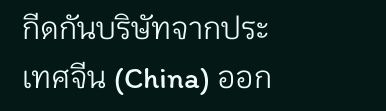กีดกันบริษัทจากประเทศจีน (China) ออก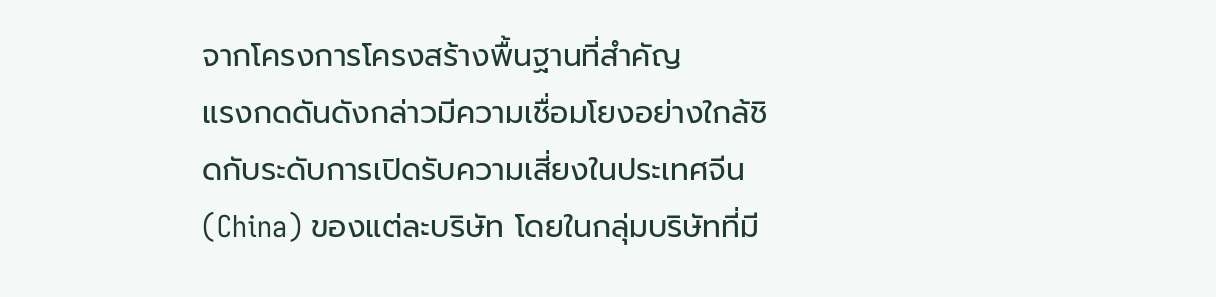จากโครงการโครงสร้างพื้นฐานที่สำคัญ
แรงกดดันดังกล่าวมีความเชื่อมโยงอย่างใกล้ชิดกับระดับการเปิดรับความเสี่ยงในประเทศจีน (China) ของแต่ละบริษัท โดยในกลุ่มบริษัทที่มี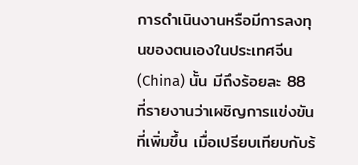การดำเนินงานหรือมีการลงทุนของตนเองในประเทศจีน (China) นั้น มีถึงร้อยละ 88 ที่รายงานว่าเผชิญการแข่งขันที่เพิ่มขึ้น เมื่อเปรียบเทียบกับร้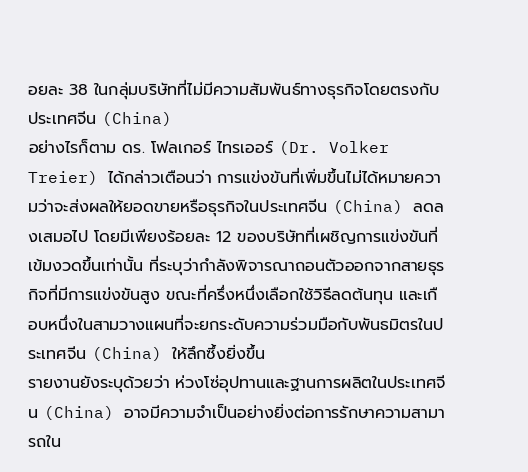อยละ 38 ในกลุ่มบริษัทที่ไม่มีความสัมพันธ์ทางธุรกิจโดยตรงกับประเทศจีน (China)
อย่างไรก็ตาม ดร. โฟลเกอร์ ไทรเออร์ (Dr. Volker Treier) ได้กล่าวเตือนว่า การแข่งขันที่เพิ่มขึ้นไม่ได้หมายความว่าจะส่งผลให้ยอดขายหรือธุรกิจในประเทศจีน (China) ลดลงเสมอไป โดยมีเพียงร้อยละ 12 ของบริษัทที่เผชิญการแข่งขันที่เข้มงวดขึ้นเท่านั้น ที่ระบุว่ากำลังพิจารณาถอนตัวออกจากสายธุรกิจที่มีการแข่งขันสูง ขณะที่ครึ่งหนึ่งเลือกใช้วิธีลดต้นทุน และเกือบหนึ่งในสามวางแผนที่จะยกระดับความร่วมมือกับพันธมิตรในประเทศจีน (China) ให้ลึกซึ้งยิ่งขึ้น
รายงานยังระบุด้วยว่า ห่วงโซ่อุปทานและฐานการผลิตในประเทศจีน (China) อาจมีความจำเป็นอย่างยิ่งต่อการรักษาความสามารถใน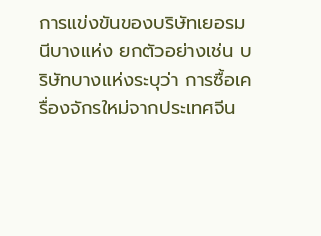การแข่งขันของบริษัทเยอรมนีบางแห่ง ยกตัวอย่างเช่น บริษัทบางแห่งระบุว่า การซื้อเครื่องจักรใหม่จากประเทศจีน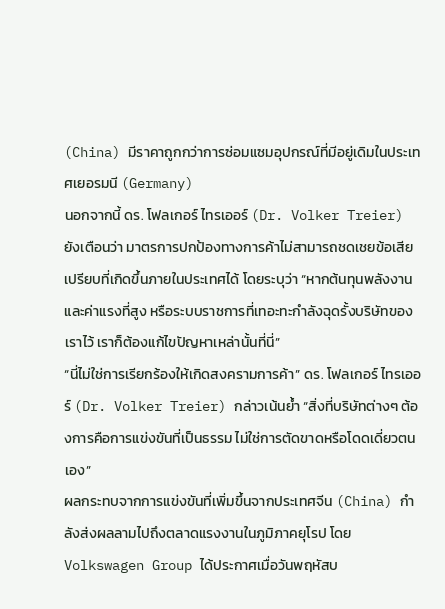(China) มีราคาถูกกว่าการซ่อมแซมอุปกรณ์ที่มีอยู่เดิมในประเทศเยอรมนี (Germany)
นอกจากนี้ ดร. โฟลเกอร์ ไทรเออร์ (Dr. Volker Treier) ยังเตือนว่า มาตรการปกป้องทางการค้าไม่สามารถชดเชยข้อเสียเปรียบที่เกิดขึ้นภายในประเทศได้ โดยระบุว่า “หากต้นทุนพลังงานและค่าแรงที่สูง หรือระบบราชการที่เทอะทะกำลังฉุดรั้งบริษัทของเราไว้ เราก็ต้องแก้ไขปัญหาเหล่านั้นที่นี่”
“นี่ไม่ใช่การเรียกร้องให้เกิดสงครามการค้า” ดร. โฟลเกอร์ ไทรเออร์ (Dr. Volker Treier) กล่าวเน้นย้ำ “สิ่งที่บริษัทต่างๆ ต้องการคือการแข่งขันที่เป็นธรรม ไม่ใช่การตัดขาดหรือโดดเดี่ยวตนเอง”
ผลกระทบจากการแข่งขันที่เพิ่มขึ้นจากประเทศจีน (China) กำลังส่งผลลามไปถึงตลาดแรงงานในภูมิภาคยุโรป โดย Volkswagen Group ได้ประกาศเมื่อวันพฤหัสบ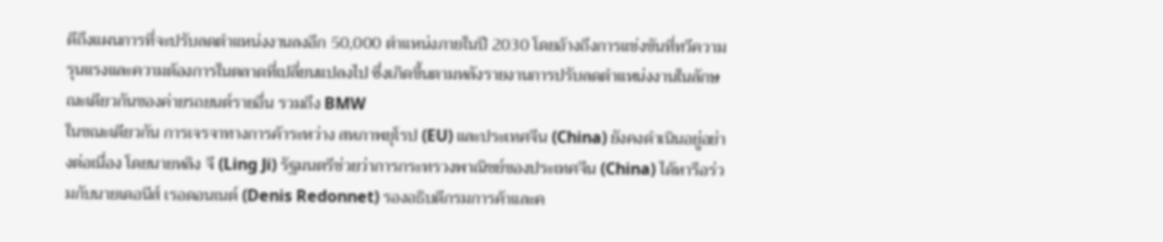ดีถึงแผนการที่จะปรับลดตำแหน่งงานลงอีก 50,000 ตำแหน่งภายในปี 2030 โดยอ้างถึงการแข่งขันที่ทวีความรุนแรงและความต้องการในตลาดที่เปลี่ยนแปลงไป ซึ่งเกิดขึ้นตามหลังรายงานการปรับลดตำแหน่งงานในลักษณะเดียวกันของค่ายรถยนต์รายอื่น รวมถึง BMW
ในขณะเดียวกัน การเจรจาทางการค้าระหว่าง สหภาพยุโรป (EU) และประเทศจีน (China) ยังคงดำเนินอยู่อย่างต่อเนื่อง โดยนายหลิง จี (Ling Ji) รัฐมนตรีช่วยว่าการกระทรวงพาณิชย์ของประเทศจีน (China) ได้หารือร่วมกับนายเดอนีส์ เรอดอนเนต์ (Denis Redonnet) รองอธิบดีกรมการค้าและค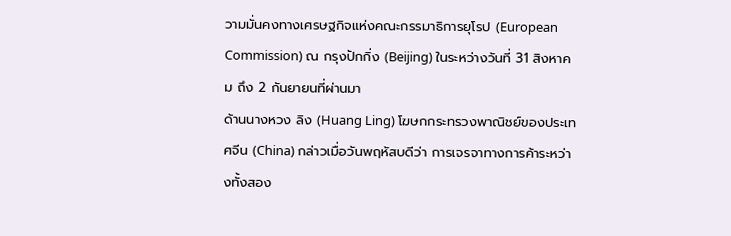วามมั่นคงทางเศรษฐกิจแห่งคณะกรรมาธิการยุโรป (European Commission) ณ กรุงปักกิ่ง (Beijing) ในระหว่างวันที่ 31 สิงหาคม ถึง 2 กันยายนที่ผ่านมา
ด้านนางหวง ลิง (Huang Ling) โฆษกกระทรวงพาณิชย์ของประเทศจีน (China) กล่าวเมื่อวันพฤหัสบดีว่า การเจรจาทางการค้าระหว่างทั้งสอง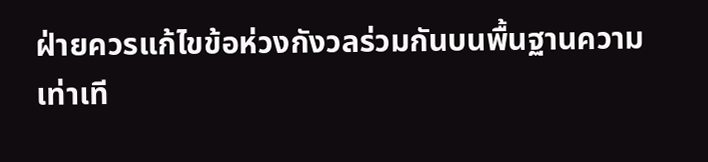ฝ่ายควรแก้ไขข้อห่วงกังวลร่วมกันบนพื้นฐานความเท่าเที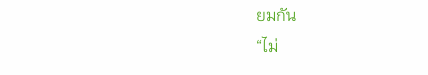ยมกัน
“ไม่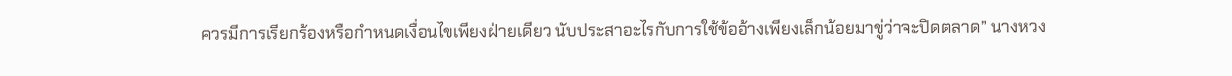ควรมีการเรียกร้องหรือกำหนดเงื่อนไขเพียงฝ่ายเดียว นับประสาอะไรกับการใช้ข้ออ้างเพียงเล็กน้อยมาขู่ว่าจะปิดตลาด” นางหวง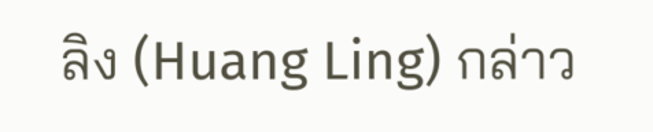ลิง (Huang Ling) กล่าว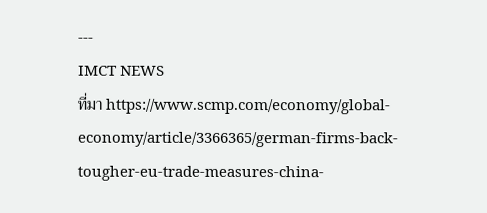---
IMCT NEWS
ที่มา https://www.scmp.com/economy/global-economy/article/3366365/german-firms-back-tougher-eu-trade-measures-china-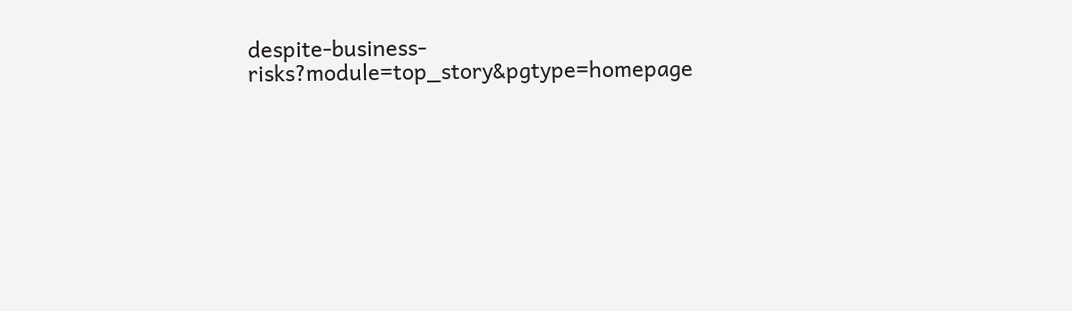despite-business-risks?module=top_story&pgtype=homepage